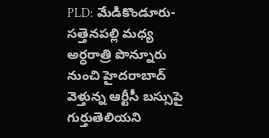PLD: మేడికొండూరు-సత్తెనపల్లి మధ్య అర్ధరాత్రి పొన్నూరు నుంచి హైదరాబాద్ వెళ్తున్న ఆర్టీసీ బస్సుపై గుర్తుతెలియని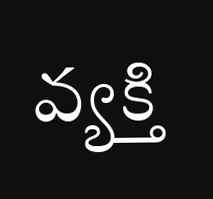వ్యక్తి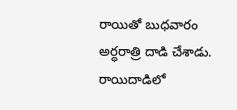రాయితో బుధవారం అర్ధరాత్రి దాడి చేశాడు. రాయిదాడిలో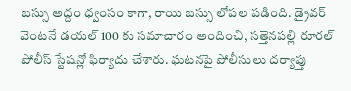బస్సు అద్దం ధ్వంసం కాగా, రాయి బస్సు లోపల పడింది. డ్రైవర్ వెంటనే డయల్ 100 కు సమాచారం అందించి, సత్తెనపల్లి రూరల్ పోలీస్ స్టేషన్లో ఫిర్యాదు చేశారు. ఘటనపై పోలీసులు దర్యాప్తు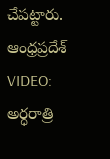చేపట్టారు.
ఆంధ్రప్రదేశ్
VIDEO: అర్ధరాత్రి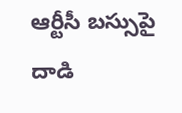ఆర్టీసీ బస్సుపై దాడి